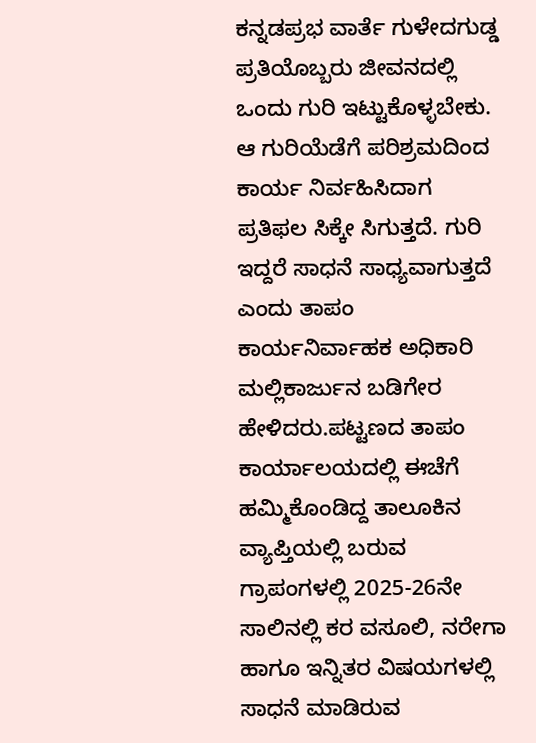ಕನ್ನಡಪ್ರಭ ವಾರ್ತೆ ಗುಳೇದಗುಡ್ಡ
ಪ್ರತಿಯೊಬ್ಬರು ಜೀವನದಲ್ಲಿ ಒಂದು ಗುರಿ ಇಟ್ಟುಕೊಳ್ಳಬೇಕು. ಆ ಗುರಿಯೆಡೆಗೆ ಪರಿಶ್ರಮದಿಂದ ಕಾರ್ಯ ನಿರ್ವಹಿಸಿದಾಗ ಪ್ರತಿಫಲ ಸಿಕ್ಕೇ ಸಿಗುತ್ತದೆ. ಗುರಿ ಇದ್ದರೆ ಸಾಧನೆ ಸಾಧ್ಯವಾಗುತ್ತದೆ ಎಂದು ತಾಪಂ ಕಾರ್ಯನಿರ್ವಾಹಕ ಅಧಿಕಾರಿ ಮಲ್ಲಿಕಾರ್ಜುನ ಬಡಿಗೇರ ಹೇಳಿದರು.ಪಟ್ಟಣದ ತಾಪಂ ಕಾರ್ಯಾಲಯದಲ್ಲಿ ಈಚೆಗೆ ಹಮ್ಮಿಕೊಂಡಿದ್ದ ತಾಲೂಕಿನ ವ್ಯಾಪ್ತಿಯಲ್ಲಿ ಬರುವ ಗ್ರಾಪಂಗಳಲ್ಲಿ 2025-26ನೇ ಸಾಲಿನಲ್ಲಿ ಕರ ವಸೂಲಿ, ನರೇಗಾ ಹಾಗೂ ಇನ್ನಿತರ ವಿಷಯಗಳಲ್ಲಿ ಸಾಧನೆ ಮಾಡಿರುವ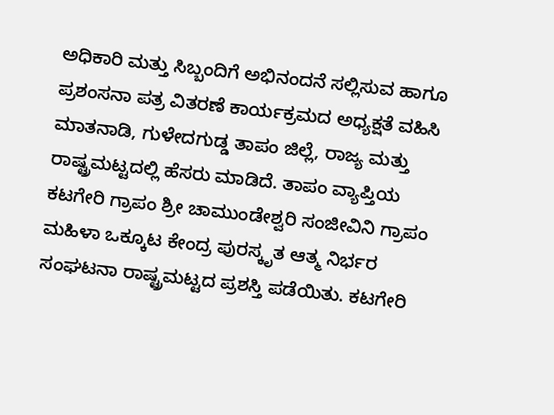ಅಧಿಕಾರಿ ಮತ್ತು ಸಿಬ್ಬಂದಿಗೆ ಅಭಿನಂದನೆ ಸಲ್ಲಿಸುವ ಹಾಗೂ ಪ್ರಶಂಸನಾ ಪತ್ರ ವಿತರಣೆ ಕಾರ್ಯಕ್ರಮದ ಅಧ್ಯಕ್ಷತೆ ವಹಿಸಿ ಮಾತನಾಡಿ, ಗುಳೇದಗುಡ್ಡ ತಾಪಂ ಜಿಲ್ಲೆ, ರಾಜ್ಯ ಮತ್ತು ರಾಷ್ಟ್ರಮಟ್ಟದಲ್ಲಿ ಹೆಸರು ಮಾಡಿದೆ. ತಾಪಂ ವ್ಯಾಪ್ತಿಯ ಕಟಗೇರಿ ಗ್ರಾಪಂ ಶ್ರೀ ಚಾಮುಂಡೇಶ್ವರಿ ಸಂಜೀವಿನಿ ಗ್ರಾಪಂ ಮಹಿಳಾ ಒಕ್ಕೂಟ ಕೇಂದ್ರ ಪುರಸ್ಕೃತ ಆತ್ಮ ನಿರ್ಭರ ಸಂಘಟನಾ ರಾಷ್ಟ್ರಮಟ್ಟದ ಪ್ರಶಸ್ತಿ ಪಡೆಯಿತು. ಕಟಗೇರಿ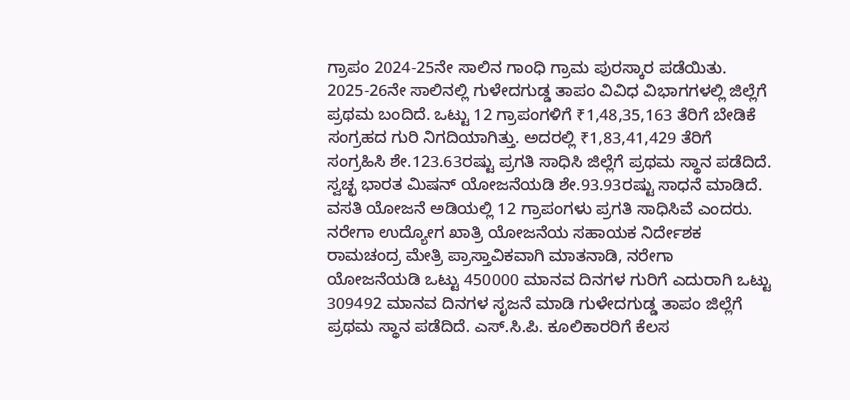ಗ್ರಾಪಂ 2024-25ನೇ ಸಾಲಿನ ಗಾಂಧಿ ಗ್ರಾಮ ಪುರಸ್ಕಾರ ಪಡೆಯಿತು. 2025-26ನೇ ಸಾಲಿನಲ್ಲಿ ಗುಳೇದಗುಡ್ಡ ತಾಪಂ ವಿವಿಧ ವಿಭಾಗಗಳಲ್ಲಿ ಜಿಲ್ಲೆಗೆ ಪ್ರಥಮ ಬಂದಿದೆ. ಒಟ್ಟು 12 ಗ್ರಾಪಂಗಳಿಗೆ ₹1,48,35,163 ತೆರಿಗೆ ಬೇಡಿಕೆ ಸಂಗ್ರಹದ ಗುರಿ ನಿಗದಿಯಾಗಿತ್ತು. ಅದರಲ್ಲಿ ₹1,83,41,429 ತೆರಿಗೆ ಸಂಗ್ರಹಿಸಿ ಶೇ.123.63ರಷ್ಟು ಪ್ರಗತಿ ಸಾಧಿಸಿ ಜಿಲ್ಲೆಗೆ ಪ್ರಥಮ ಸ್ಥಾನ ಪಡೆದಿದೆ. ಸ್ವಚ್ಛ ಭಾರತ ಮಿಷನ್ ಯೋಜನೆಯಡಿ ಶೇ.93.93ರಷ್ಟು ಸಾಧನೆ ಮಾಡಿದೆ. ವಸತಿ ಯೋಜನೆ ಅಡಿಯಲ್ಲಿ 12 ಗ್ರಾಪಂಗಳು ಪ್ರಗತಿ ಸಾಧಿಸಿವೆ ಎಂದರು.
ನರೇಗಾ ಉದ್ಯೋಗ ಖಾತ್ರಿ ಯೋಜನೆಯ ಸಹಾಯಕ ನಿರ್ದೇಶಕ ರಾಮಚಂದ್ರ ಮೇತ್ರಿ ಪ್ರಾಸ್ತಾವಿಕವಾಗಿ ಮಾತನಾಡಿ, ನರೇಗಾ ಯೋಜನೆಯಡಿ ಒಟ್ಟು 450000 ಮಾನವ ದಿನಗಳ ಗುರಿಗೆ ಎದುರಾಗಿ ಒಟ್ಟು 309492 ಮಾನವ ದಿನಗಳ ಸೃಜನೆ ಮಾಡಿ ಗುಳೇದಗುಡ್ಡ ತಾಪಂ ಜಿಲ್ಲೆಗೆ ಪ್ರಥಮ ಸ್ಥಾನ ಪಡೆದಿದೆ. ಎಸ್.ಸಿ.ಪಿ. ಕೂಲಿಕಾರರಿಗೆ ಕೆಲಸ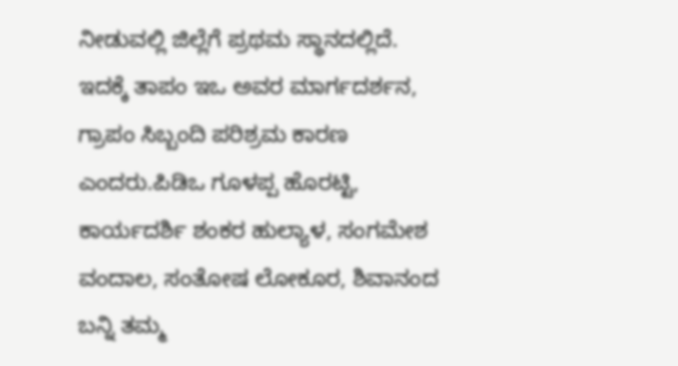ನೀಡುವಲ್ಲಿ ಜಿಲ್ಲೆಗೆ ಪ್ರಥಮ ಸ್ಥಾನದಲ್ಲಿದೆ. ಇದಕ್ಕೆ ತಾಪಂ ಇಒ ಅವರ ಮಾರ್ಗದರ್ಶನ, ಗ್ರಾಪಂ ಸಿಬ್ಬಂದಿ ಪರಿಶ್ರಮ ಕಾರಣ ಎಂದರು.ಪಿಡಿಒ ಗೂಳಪ್ಪ ಹೊರಟ್ಟಿ, ಕಾರ್ಯದರ್ಶಿ ಶಂಕರ ಹುಲ್ಯಾಳ, ಸಂಗಮೇಶ ವಂದಾಲ, ಸಂತೋಷ ಲೋಕೂರ, ಶಿವಾನಂದ ಬನ್ನಿ ತಮ್ಮ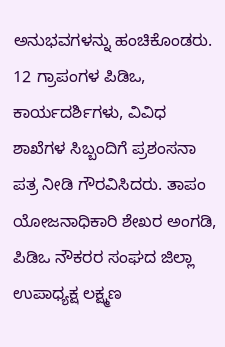ಅನುಭವಗಳನ್ನು ಹಂಚಿಕೊಂಡರು. 12 ಗ್ರಾಪಂಗಳ ಪಿಡಿಒ, ಕಾರ್ಯದರ್ಶಿಗಳು, ವಿವಿಧ ಶಾಖೆಗಳ ಸಿಬ್ಬಂದಿಗೆ ಪ್ರಶಂಸನಾ ಪತ್ರ ನೀಡಿ ಗೌರವಿಸಿದರು. ತಾಪಂ ಯೋಜನಾಧಿಕಾರಿ ಶೇಖರ ಅಂಗಡಿ, ಪಿಡಿಒ ನೌಕರರ ಸಂಘದ ಜಿಲ್ಲಾ ಉಪಾಧ್ಯಕ್ಷ ಲಕ್ಷ್ಮಣ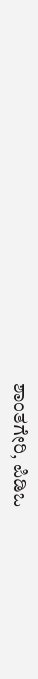ಶಾಂತಗೇರಿ, ಪಿಡಿಒ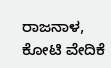ರಾಜನಾಳ, ಕೋಟಿ ವೇದಿಕೆ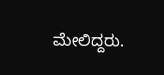ಮೇಲಿದ್ದರು.